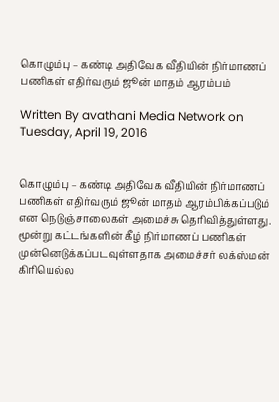கொழும்பு – கண்டி அதிவேக வீதியின் நிர்மாணப் பணிகள் எதிர்வரும் ஜூன் மாதம் ஆரம்பம்

Written By avathani Media Network on Tuesday, April 19, 2016


கொழும்பு – கண்டி அதிவேக வீதியின் நிர்மாணப் பணிகள் எதிர்வரும் ஜூன் மாதம் ஆரம்பிக்கப்படும் என நெடுஞ்சாலைகள் அமைச்சு தெரிவித்துள்ளது.
மூன்று கட்டங்களின் கீழ் நிர்மாணப் பணிகள் முன்னெடுக்கப்படவுள்ளதாக அமைச்சர் லக்ஸ்மன் கிரியெல்ல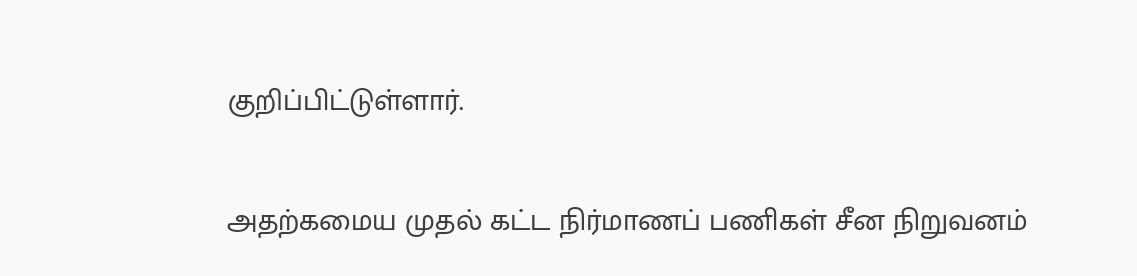குறிப்பிட்டுள்ளார்.

அதற்கமைய முதல் கட்ட நிர்மாணப் பணிகள் சீன நிறுவனம்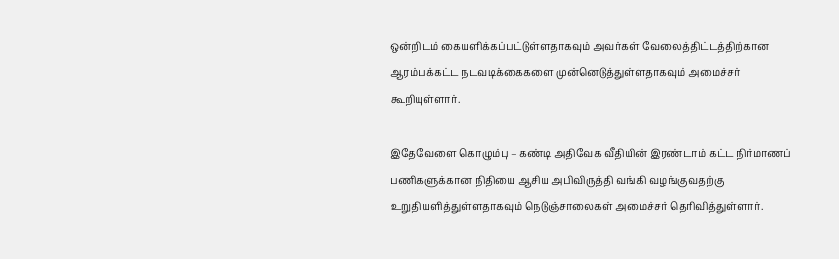ஒன்றிடம் கையளிக்கப்பட்டுள்ளதாகவும் அவர்கள் வேலைத்திட்டத்திற்கான ஆரம்பக்கட்ட நடவடிக்கைகளை முன்னெடுத்துள்ளதாகவும் அமைச்சர் கூறியுள்ளார்.

இதேவேளை கொழும்பு – கண்டி அதிவேக வீதியின் இரண்டாம் கட்ட நிர்மாணப் பணிகளுக்கான நிதியை ஆசிய அபிவிருத்தி வங்கி வழங்குவதற்கு உறுதியளித்துள்ளதாகவும் நெடுஞ்சாலைகள் அமைச்சர் தெரிவித்துள்ளார்.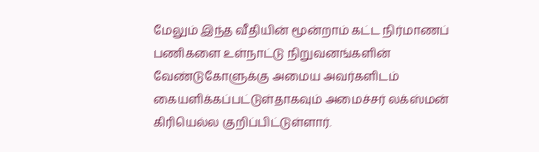மேலும் இந்த வீதியின் மூன்றாம் கட்ட நிர்மாணப் பணிகளை உள்நாட்டு நிறுவனங்களின் வேண்டுகோளுக்கு அமைய அவர்களிடம் கையளிக்கப்பட்டுள்தாகவும் அமைச்சர் லக்ஸ்மன் கிரியெல்ல குறிப்பிட்டுள்ளார்.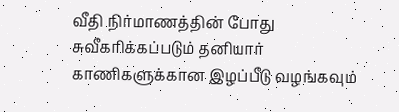வீதி நிர்மாணத்தின் போது சுவீகரிக்கப்படும் தனியார் காணிகளுக்கான இழப்பீடு வழங்கவும்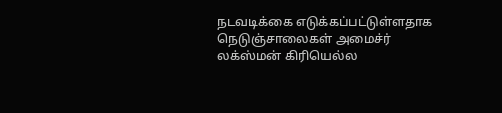நடவடிக்கை எடுக்கப்பட்டுள்ளதாக நெடுஞ்சாலைகள் அமைச்ர் லக்ஸ்மன் கிரியெல்ல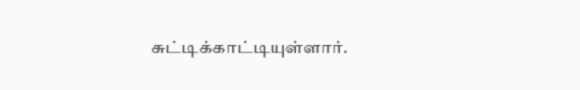சுட்டிக்காட்டியுள்ளார்.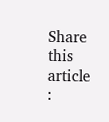Share this article :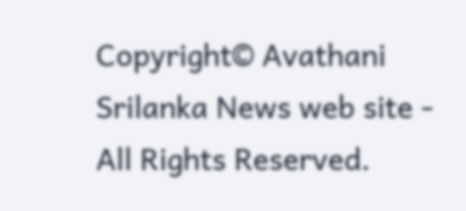Copyright© Avathani Srilanka News web site - All Rights Reserved.